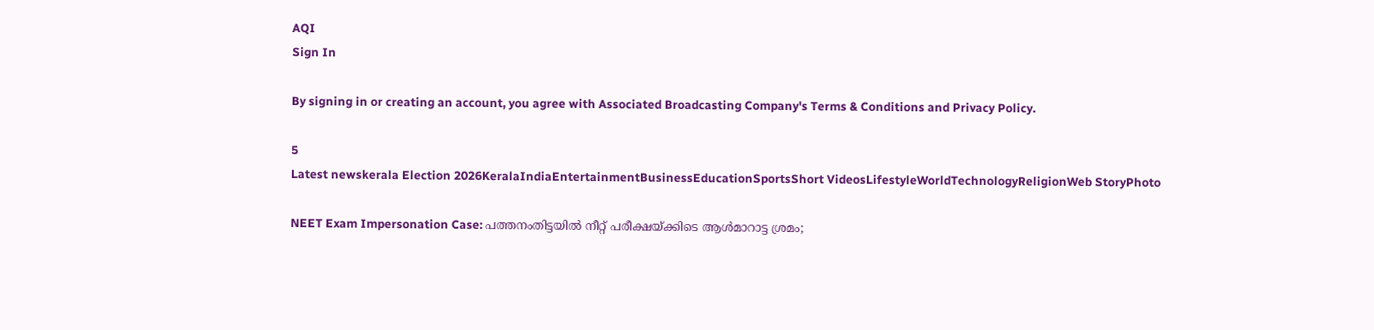AQI
Sign In

By signing in or creating an account, you agree with Associated Broadcasting Company's Terms & Conditions and Privacy Policy.

5
Latest newskerala Election 2026KeralaIndiaEntertainmentBusinessEducationSportsShort VideosLifestyleWorldTechnologyReligionWeb StoryPhoto

NEET Exam Impersonation Case: പത്തനംതിട്ടയിൽ നീറ്റ് പരീക്ഷയ്ക്കിടെ ആൾമാറാട്ട ശ്രമം;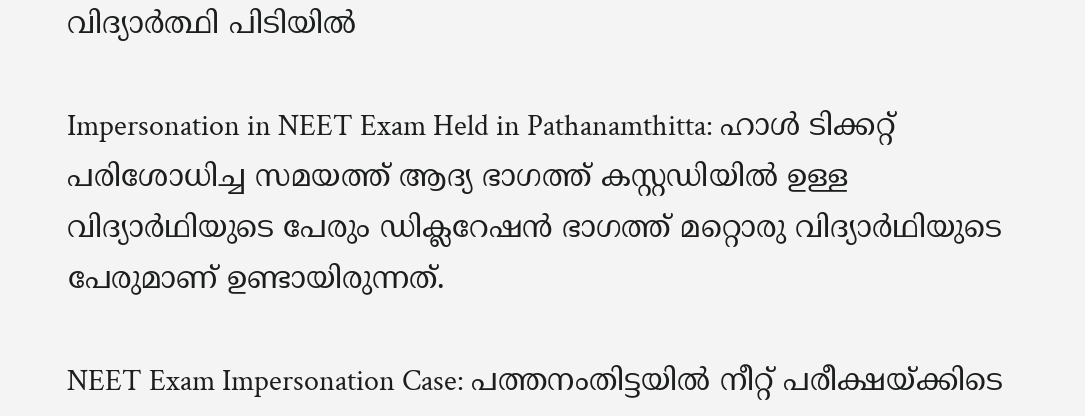വിദ്യാർത്ഥി പിടിയിൽ

Impersonation in NEET Exam Held in Pathanamthitta: ഹാൾ ടിക്കറ്റ് പരിശോധിച്ച സമയത്ത് ആദ്യ ഭാഗത്ത് കസ്റ്റഡിയിൽ ഉള്ള വിദ്യാർഥിയുടെ പേരും ഡിക്ലറേഷൻ ഭാഗത്ത് മറ്റൊരു വിദ്യാർഥിയുടെ പേരുമാണ് ഉണ്ടായിരുന്നത്.

NEET Exam Impersonation Case: പത്തനംതിട്ടയിൽ നീറ്റ് പരീക്ഷയ്ക്കിടെ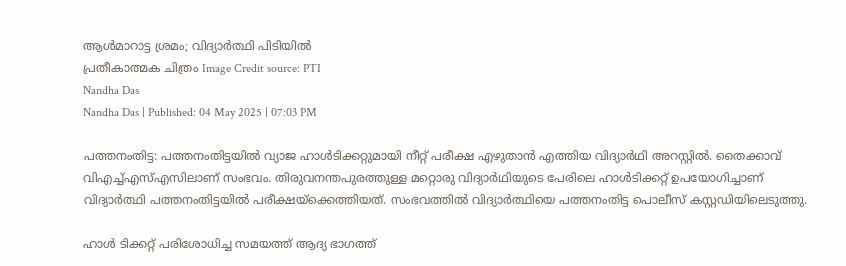ആൾമാറാട്ട ശ്രമം; വിദ്യാർത്ഥി പിടിയിൽ
പ്രതീകാത്മക ചിത്രം Image Credit source: PTI
Nandha Das
Nandha Das | Published: 04 May 2025 | 07:03 PM

പത്തനംതിട്ട: പത്തനംതിട്ടയിൽ വ്യാജ ഹാൾടിക്കറ്റുമായി നീറ്റ് പരീക്ഷ എഴുതാൻ എത്തിയ വിദ്യാർഥി അറസ്റ്റിൽ. തൈക്കാവ് വിഎച്ച്എസ്എസിലാണ് സംഭവം. തിരുവനന്തപുരത്തുള്ള മറ്റൊരു വിദ്യാർഥിയുടെ പേരിലെ ഹാൾടിക്കറ്റ് ഉപയോഗിച്ചാണ് വിദ്യാർത്ഥി പത്തനംതിട്ടയിൽ പരീക്ഷയ്‌ക്കെത്തിയത്. സംഭവത്തിൽ വിദ്യാർത്ഥിയെ പത്തനംതിട്ട പൊലീസ് കസ്റ്റഡിയിലെടുത്തു.

ഹാൾ ടിക്കറ്റ് പരിശോധിച്ച സമയത്ത് ആദ്യ ഭാഗത്ത്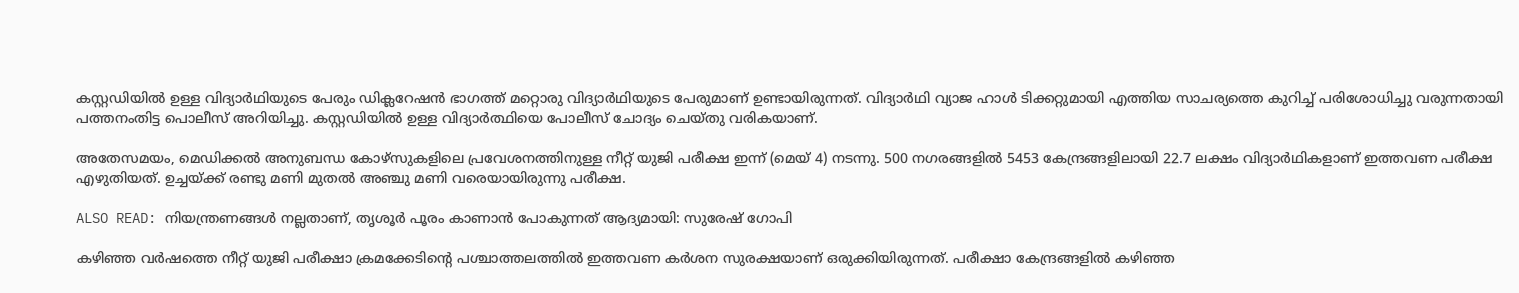കസ്റ്റഡിയിൽ ഉള്ള വിദ്യാർഥിയുടെ പേരും ഡിക്ലറേഷൻ ഭാഗത്ത് മറ്റൊരു വിദ്യാർഥിയുടെ പേരുമാണ് ഉണ്ടായിരുന്നത്. വിദ്യാർഥി വ്യാജ ഹാൾ ടിക്കറ്റുമായി എത്തിയ സാചര്യത്തെ കുറിച്ച് പരിശോധിച്ചു വരുന്നതായി പത്തനംതിട്ട പൊലീസ് അറിയിച്ചു. കസ്റ്റഡിയിൽ ഉള്ള വിദ്യാർത്ഥിയെ പോലീസ് ചോദ്യം ചെയ്തു വരികയാണ്.

അതേസമയം, മെഡിക്കൽ അനുബന്ധ കോഴ്സുകളിലെ പ്രവേശനത്തിനുള്ള നീറ്റ് യുജി പരീക്ഷ ഇന്ന് (മെയ് 4) നടന്നു. 500 നഗരങ്ങളിൽ 5453 കേന്ദ്രങ്ങളിലായി 22.7 ലക്ഷം വിദ്യാർഥികളാണ് ഇത്തവണ പരീക്ഷ എഴുതിയത്. ഉച്ചയ്ക്ക് രണ്ടു മണി മുതൽ അഞ്ചു മണി വരെയായിരുന്നു പരീക്ഷ.

ALSO READ: നിയന്ത്രണങ്ങൾ നല്ലതാണ്, തൃശൂർ പൂരം കാണാൻ പോകുന്നത് ആദ്യമായി: സുരേഷ് ഗോപി

കഴിഞ്ഞ വർഷത്തെ നീറ്റ് യുജി പരീക്ഷാ ക്രമക്കേടിന്റെ പശ്ചാത്തലത്തിൽ ഇത്തവണ കർശന സുരക്ഷയാണ് ഒരുക്കിയിരുന്നത്. പരീക്ഷാ കേന്ദ്രങ്ങളിൽ കഴിഞ്ഞ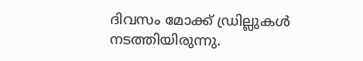ദിവസം മോക്ക് ഡ്രില്ലുകൾ നടത്തിയിരുന്നു.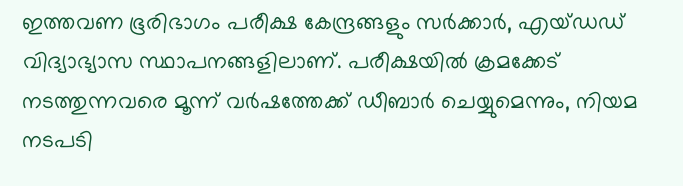ഇത്തവണ ഭൂരിഭാഗം പരീക്ഷ കേന്ദ്രങ്ങളും സർക്കാർ, എയ്ഡഡ് വിദ്യാഭ്യാസ സ്ഥാപനങ്ങളിലാണ്. പരീക്ഷയിൽ ക്രമക്കേട് നടത്തുന്നവരെ മൂന്ന് വർഷത്തേക്ക് ഡീബാർ ചെയ്യുമെന്നും, നിയമ നടപടി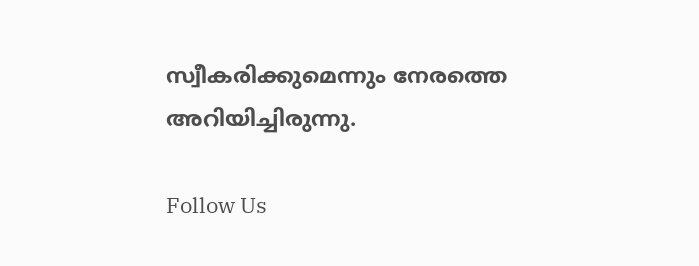സ്വീകരിക്കുമെന്നും നേരത്തെ അറിയിച്ചിരുന്നു.

Follow Us